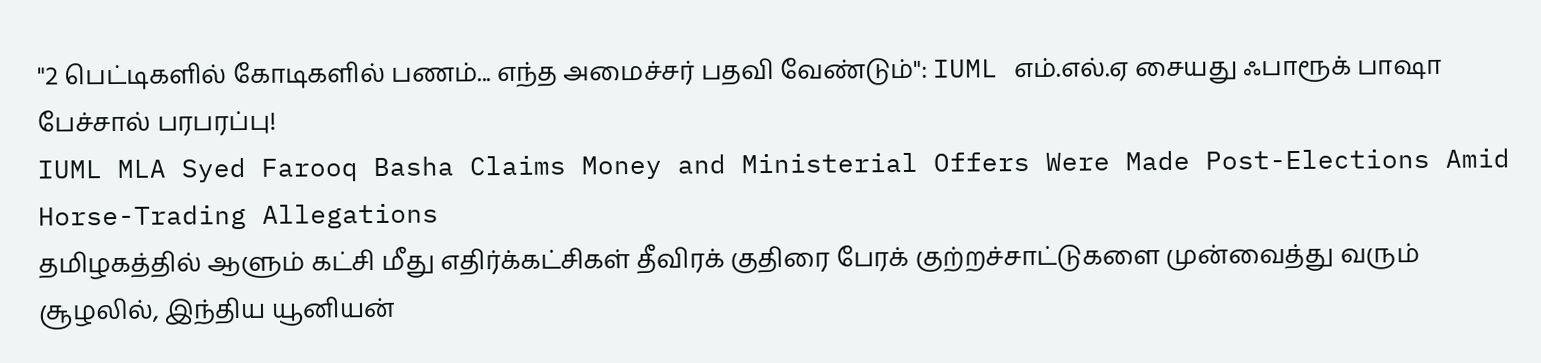"2 பெட்டிகளில் கோடிகளில் பணம்... எந்த அமைச்சர் பதவி வேண்டும்": IUML எம்.எல்.ஏ சையது ஃபாரூக் பாஷா பேச்சால் பரபரப்பு!
IUML MLA Syed Farooq Basha Claims Money and Ministerial Offers Were Made Post-Elections Amid Horse-Trading Allegations
தமிழகத்தில் ஆளும் கட்சி மீது எதிர்க்கட்சிகள் தீவிரக் குதிரை பேரக் குற்றச்சாட்டுகளை முன்வைத்து வரும் சூழலில், இந்திய யூனியன்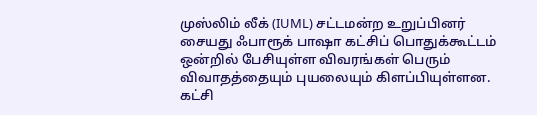முஸ்லிம் லீக் (IUML) சட்டமன்ற உறுப்பினர் சையது ஃபாரூக் பாஷா கட்சிப் பொதுக்கூட்டம் ஒன்றில் பேசியுள்ள விவரங்கள் பெரும் விவாதத்தையும் புயலையும் கிளப்பியுள்ளன.
கட்சி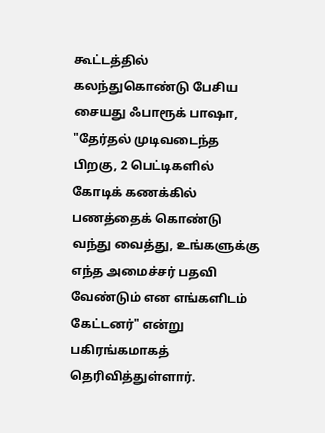கூட்டத்தில் கலந்துகொண்டு பேசிய சையது ஃபாரூக் பாஷா, "தேர்தல் முடிவடைந்த பிறகு, 2 பெட்டிகளில் கோடிக் கணக்கில் பணத்தைக் கொண்டு வந்து வைத்து, உங்களுக்கு எந்த அமைச்சர் பதவி வேண்டும் என எங்களிடம் கேட்டனர்" என்று பகிரங்கமாகத் தெரிவித்துள்ளார்.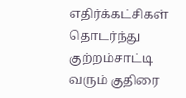எதிர்க்கட்சிகள் தொடர்ந்து குற்றம்சாட்டி வரும் குதிரை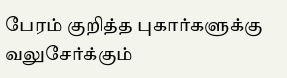பேரம் குறித்த புகார்களுக்கு வலுசேர்க்கும்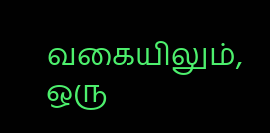வகையிலும், ஒரு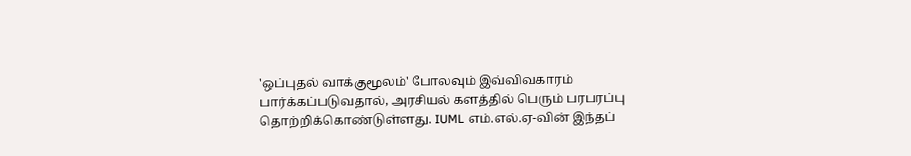'ஒப்புதல் வாக்குமூலம்' போலவும் இவ்விவகாரம் பார்க்கப்படுவதால், அரசியல் களத்தில் பெரும் பரபரப்பு தொற்றிக்கொண்டுள்ளது. IUML எம்.எல்.ஏ-வின் இந்தப்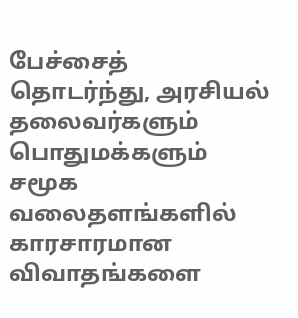பேச்சைத் தொடர்ந்து, அரசியல் தலைவர்களும் பொதுமக்களும் சமூக வலைதளங்களில் காரசாரமான விவாதங்களை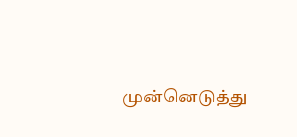முன்னெடுத்து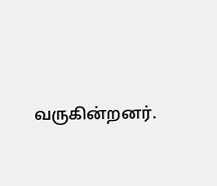வருகின்றனர்.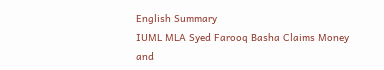English Summary
IUML MLA Syed Farooq Basha Claims Money and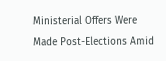Ministerial Offers Were Made Post-Elections Amid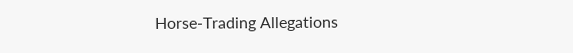Horse-Trading Allegations